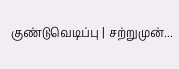குண்டுவெடிப்பு | சற்றுமுன்...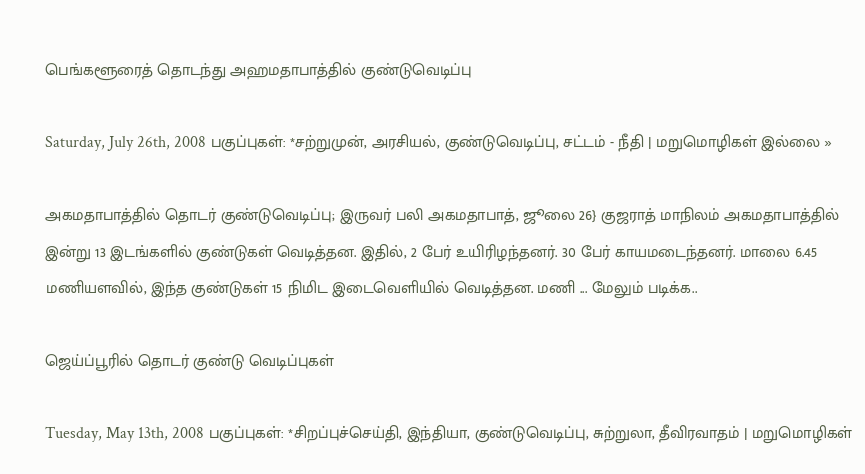பெங்களூரைத் தொடந்து அஹமதாபாத்தில் குண்டுவெடிப்பு

Saturday, July 26th, 2008 பகுப்புகள்: *சற்றுமுன், அரசியல், குண்டுவெடிப்பு, சட்டம் - நீதி | மறுமொழிகள் இல்லை »

அகமதாபாத்தில் தொடர் குண்டுவெடிப்பு; இருவர் பலி அகமதாபாத், ஜூலை 26} குஜராத் மாநிலம் அகமதாபாத்தில் இன்று 13 இடங்களில் குண்டுகள் வெடித்தன. இதில், 2 பேர் உயிரிழந்தனர். 30 பேர் காயமடைந்தனர். மாலை 6.45 மணியளவில், இந்த குண்டுகள் 15 நிமிட இடைவெளியில் வெடித்தன. மணி ... மேலும் படிக்க..

ஜெய்ப்பூரில் தொடர் குண்டு வெடிப்புகள்

Tuesday, May 13th, 2008 பகுப்புகள்: *சிறப்புச்செய்தி, இந்தியா, குண்டுவெடிப்பு, சுற்றுலா, தீவிரவாதம் | மறுமொழிகள்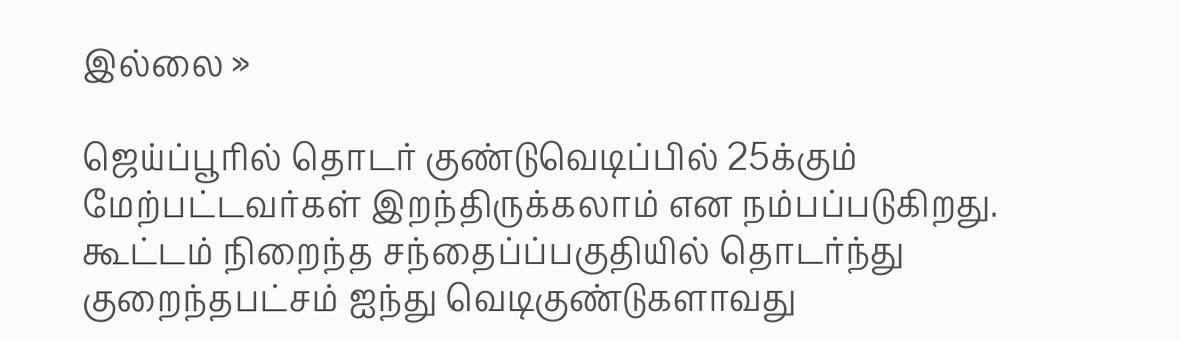இல்லை »

ஜெய்ப்பூரில் தொடர் குண்டுவெடிப்பில் 25க்கும் மேற்பட்டவர்கள் இறந்திருக்கலாம் என நம்பப்படுகிறது. கூட்டம் நிறைந்த சந்தைப்ப்பகுதியில் தொடர்ந்து குறைந்தபட்சம் ஐந்து வெடிகுண்டுகளாவது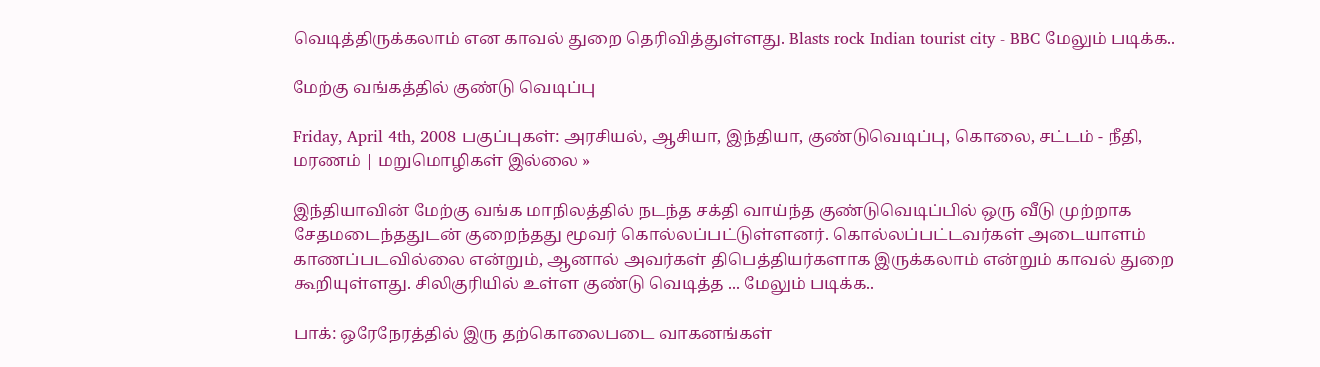வெடித்திருக்கலாம் என காவல் துறை தெரிவித்துள்ளது. Blasts rock Indian tourist city - BBC மேலும் படிக்க..

மேற்கு வங்கத்தில் குண்டு வெடிப்பு

Friday, April 4th, 2008 பகுப்புகள்: அரசியல், ஆசியா, இந்தியா, குண்டுவெடிப்பு, கொலை, சட்டம் - நீதி, மரணம் | மறுமொழிகள் இல்லை »

இந்தியாவின் மேற்கு வங்க மாநிலத்தில் நடந்த சக்தி வாய்ந்த குண்டுவெடிப்பில் ஒரு வீடு முற்றாக சேதமடைந்ததுடன் குறைந்தது மூவர் கொல்லப்பட்டுள்ளனர். கொல்லப்பட்டவர்கள் அடையாளம் காணப்படவில்லை என்றும், ஆனால் அவர்கள் திபெத்தியர்களாக இருக்கலாம் என்றும் காவல் துறை கூறியுள்ளது. சிலிகுரியில் உள்ள குண்டு வெடித்த ... மேலும் படிக்க..

பாக்: ஒரேநேரத்தில் இரு தற்கொலைபடை வாகனங்கள்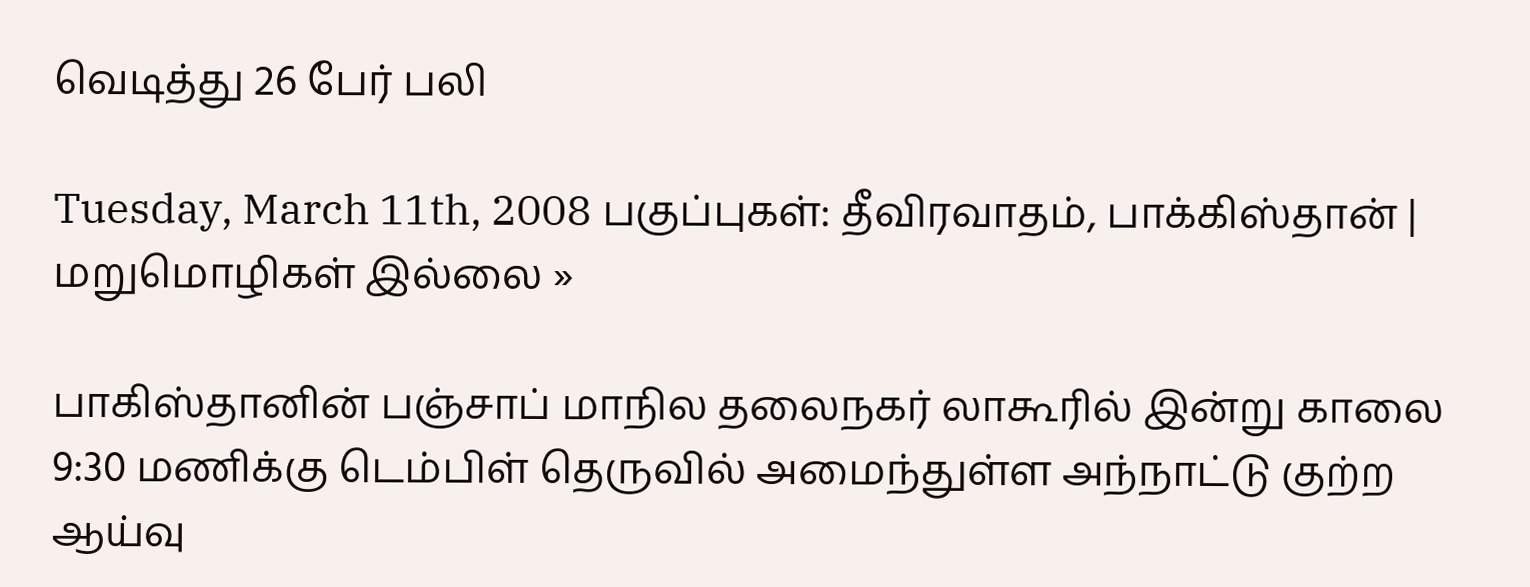வெடித்து 26 பேர் பலி

Tuesday, March 11th, 2008 பகுப்புகள்: தீவிரவாதம், பாக்கிஸ்தான் | மறுமொழிகள் இல்லை »

பாகிஸ்தானின் பஞ்சாப் மாநில தலைநகர் லாகூரில் இன்று காலை 9:30 மணிக்கு டெம்பிள் தெருவில் அமைந்துள்ள அந்நாட்டு குற்ற ஆய்வு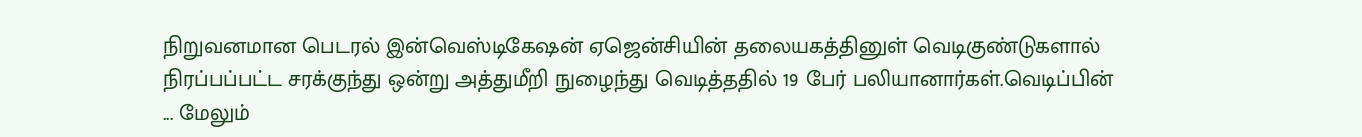நிறுவனமான பெடரல் இன்வெஸ்டிகேஷன் ஏஜென்சியின் தலையகத்தினுள் வெடிகுண்டுகளால் நிரப்பப்பட்ட சரக்குந்து ஒன்று அத்துமீறி நுழைந்து வெடித்ததில் 19 பேர் பலியானார்கள்.வெடிப்பின் ... மேலும்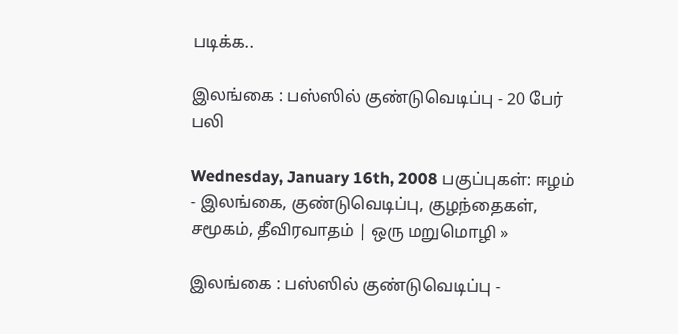படிக்க..

இலங்கை : பஸ்ஸில் குண்டுவெடிப்பு - 20 பேர் பலி

Wednesday, January 16th, 2008 பகுப்புகள்: ஈழம் - இலங்கை, குண்டுவெடிப்பு, குழந்தைகள், சமூகம், தீவிரவாதம் | ஒரு மறுமொழி »

இலங்கை : பஸ்ஸில் குண்டுவெடிப்பு -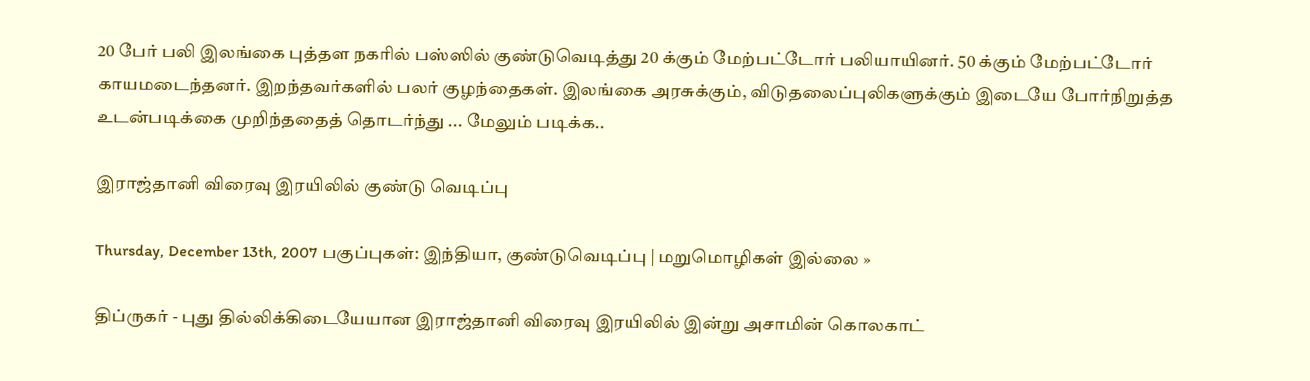20 பேர் பலி இலங்கை புத்தள நகரில் பஸ்ஸில் குண்டுவெடித்து 20 க்கும் மேற்பட்டோர் பலியாயினர். 50 க்கும் மேற்பட்டோர் காயமடைந்தனர். இறந்தவர்களில் பலர் குழந்தைகள். இலங்கை அரசுக்கும், விடுதலைப்புலிகளுக்கும் இடையே போர்நிறுத்த உடன்படிக்கை முறிந்ததைத் தொடர்ந்து ... மேலும் படிக்க..

இராஜ்தானி விரைவு இரயிலில் குண்டு வெடிப்பு

Thursday, December 13th, 2007 பகுப்புகள்: இந்தியா, குண்டுவெடிப்பு | மறுமொழிகள் இல்லை »

திப்ருகர் - புது தில்லிக்கிடையேயான இராஜ்தானி விரைவு இரயிலில் இன்று அசாமின் கொலகாட்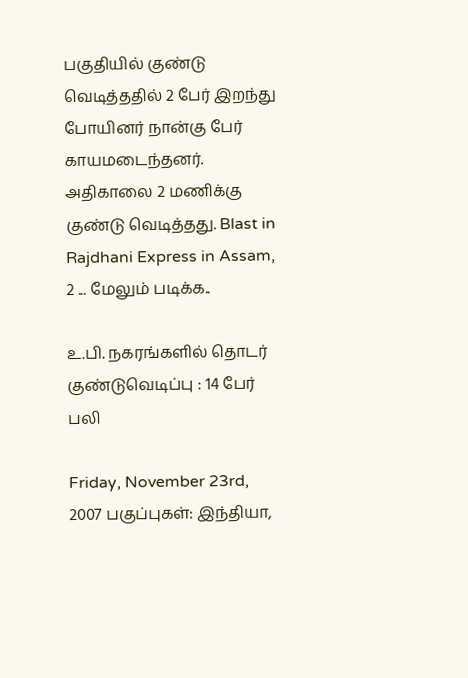பகுதியில் குண்டு வெடித்ததில் 2 பேர் இறந்து போயினர் நான்கு பேர் காயமடைந்தனர். அதிகாலை 2 மணிக்கு குண்டு வெடித்தது. Blast in Rajdhani Express in Assam, 2 ... மேலும் படிக்க..

உ.பி. நகரங்களில் தொடர் குண்டுவெடிப்பு : 14 பேர் பலி

Friday, November 23rd, 2007 பகுப்புகள்: இந்தியா,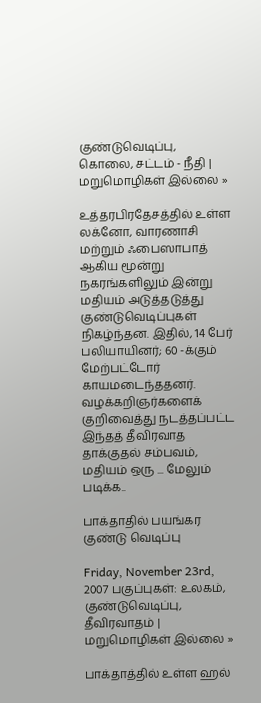குண்டுவெடிப்பு, கொலை, சட்டம் - நீதி | மறுமொழிகள் இல்லை »

உத்தரபிரதேசத்தில் உள்ள லக்னோ, வாரணாசி மற்றும் ஃபைஸாபாத் ஆகிய மூன்று நகரங்களிலும் இன்று மதியம் அடுத்தடுத்து குண்டுவெடிப்புகள் நிகழ்ந்தன. இதில், 14 பேர் பலியாயினர்; 60 -க்கும் மேற்பட்டோர் காயமடைந்ததனர். வழக்கறிஞர்களைக் குறிவைத்து நடத்தப்பட்ட இந்தத் தீவிரவாத தாக்குதல் சம்பவம், மதியம் ஒரு ... மேலும் படிக்க..

பாக்தாதில் பயங்கர குண்டு வெடிப்பு

Friday, November 23rd, 2007 பகுப்புகள்: உலகம், குண்டுவெடிப்பு, தீவிரவாதம் | மறுமொழிகள் இல்லை »

பாக்தாத்தில் உள்ள ஹல்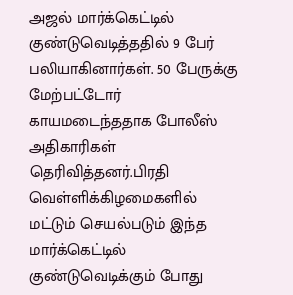அஜல் மார்க்கெட்டில் குண்டுவெடித்ததில் 9 பேர் பலியாகினார்கள். 50 பேருக்கு மேற்பட்டோர் காயமடைந்ததாக போலீஸ் அதிகாரிகள் தெரிவித்தனர்.பிரதி வெள்ளிக்கிழமைகளில் மட்டு‌ம் செயல்படும் இந்த மார்க்கெட்டில் குண்டுவெடிக்கும் போது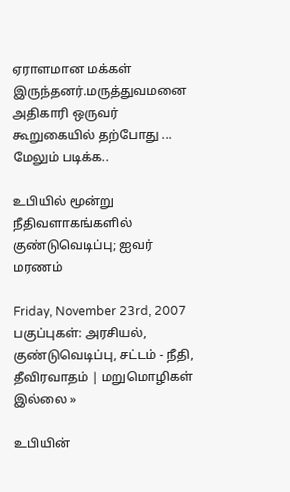ஏராளமான மக்கள் இருந்தனர்.மருத்துவமனை அதிகாரி ஒருவர் கூறுகையில் தற்போது ... மேலும் படிக்க..

உபியில் மூன்று நீதிவளாகங்களில் குண்டுவெடிப்பு; ஐவர் மரணம்

Friday, November 23rd, 2007 பகுப்புகள்: அரசியல், குண்டுவெடிப்பு, சட்டம் - நீதி, தீவிரவாதம் | மறுமொழிகள் இல்லை »

உபியின்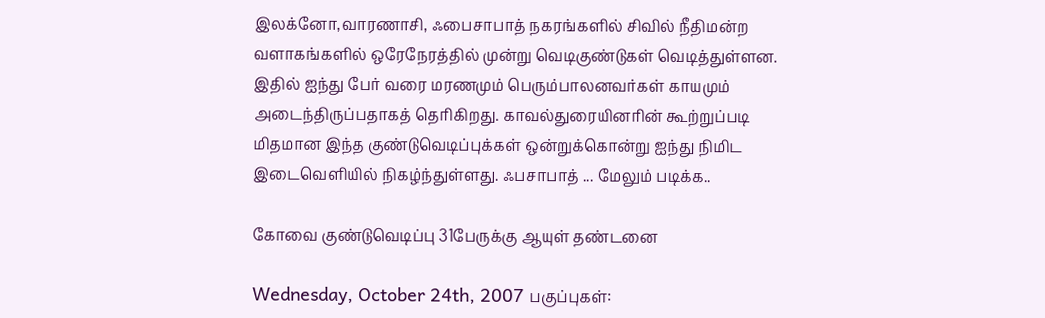இலக்னோ,வாரணாசி, ஃபைசாபாத் நகரங்களில் சிவில் நீதிமன்ற வளாகங்களில் ஒரேநேரத்தில் முன்று வெடிகுண்டுகள் வெடித்துள்ளன. இதில் ஐந்து பேர் வரை மரணமும் பெரும்பாலனவர்கள் காயமும் அடைந்திருப்பதாகத் தெரிகிறது. காவல்துரையினரின் கூற்றுப்படி மிதமான இந்த குண்டுவெடிப்புக்கள் ஒன்றுக்கொன்று ஐந்து நிமிட இடைவெளியில் நிகழ்ந்துள்ளது. ஃபசாபாத் ... மேலும் படிக்க..

கோவை குண்டுவெடிப்பு 31பேருக்கு ஆயுள் தண்டனை

Wednesday, October 24th, 2007 பகுப்புகள்: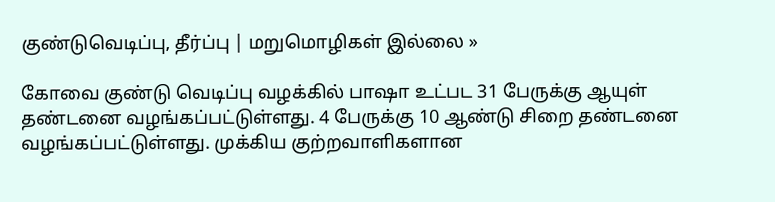குண்டுவெடிப்பு, தீர்ப்பு | மறுமொழிகள் இல்லை »

கோவை குண்டு வெடிப்பு வழக்கில் பாஷா உட்பட 31 பேருக்கு ஆயுள் தண்டனை வழங்கப்பட்டுள்ளது. 4 பேருக்கு 10 ஆண்டு சிறை தண்டனை வழங்கப்பட்டுள்ளது. முக்கிய குற்றவாளிகளான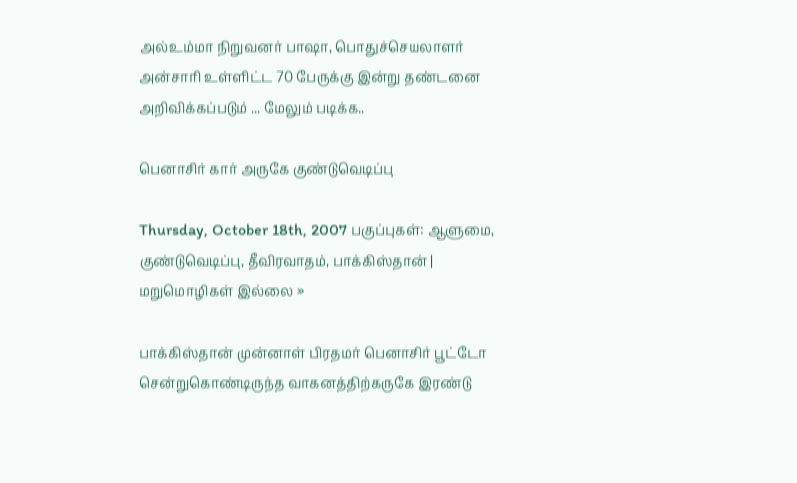அல்உம்மா நிறுவனர் பாஷா, பொதுச்செயலாளர் அன்சாரி உள்ளிட்ட 70 பேருக்கு இன்று தண்டனை அறிவிக்கப்படும் ... மேலும் படிக்க..

பெனாசிர் கார் அருகே குண்டுவெடிப்பு

Thursday, October 18th, 2007 பகுப்புகள்: ஆளுமை, குண்டுவெடிப்பு, தீவிரவாதம், பாக்கிஸ்தான் | மறுமொழிகள் இல்லை »

பாக்கிஸ்தான் முன்னாள் பிரதமர் பெனாசிர் பூட்டோ சென்றுகொண்டிருந்த வாகனத்திற்கருகே இரண்டு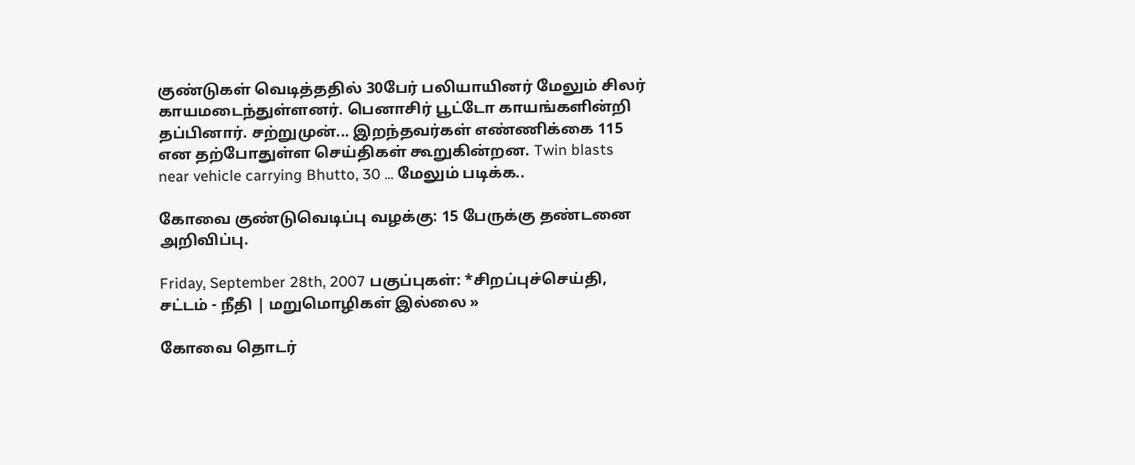குண்டுகள் வெடித்ததில் 30பேர் பலியாயினர் மேலும் சிலர் காயமடைந்துள்ளனர். பெனாசிர் பூட்டோ காயங்களின்றி தப்பினார். சற்றுமுன்... இறந்தவர்கள் எண்ணிக்கை 115 என தற்போதுள்ள செய்திகள் கூறுகின்றன. Twin blasts near vehicle carrying Bhutto, 30 ... மேலும் படிக்க..

கோவை குண்டு‌வெடிப்பு வழக்கு: 15 பேருக்கு தண்டனை அறிவிப்பு.

Friday, September 28th, 2007 பகுப்புகள்: *சிறப்புச்செய்தி, சட்டம் - நீதி | மறுமொழிகள் இல்லை »

கோவை தொடர்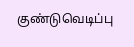குண்டுவெடிப்பு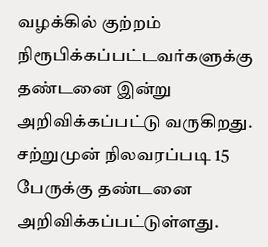வழக்கில் குற்றம் நிரூபிக்கப்பட்டவர்களுக்கு தண்டனை இன்று அறிவிக்கப்பட்டு வருகிறது. சற்றுமுன் நிலவரப்படி 15 பேருக்கு தண்டனை அறிவிக்கப்பட்டுள்ளது.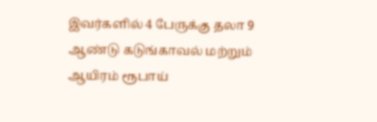இவர்களில் 4 பேருக்கு தலா 9 ஆண்டு கடுங்காவல் மற்றும் ஆயிரம் ரூபாய்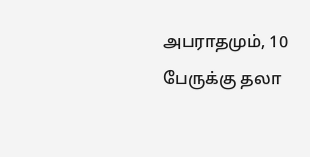அபராதமும், 10 பேருக்கு தலா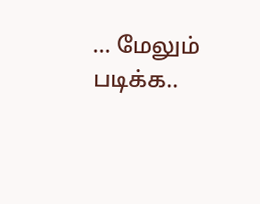... மேலும் படிக்க..